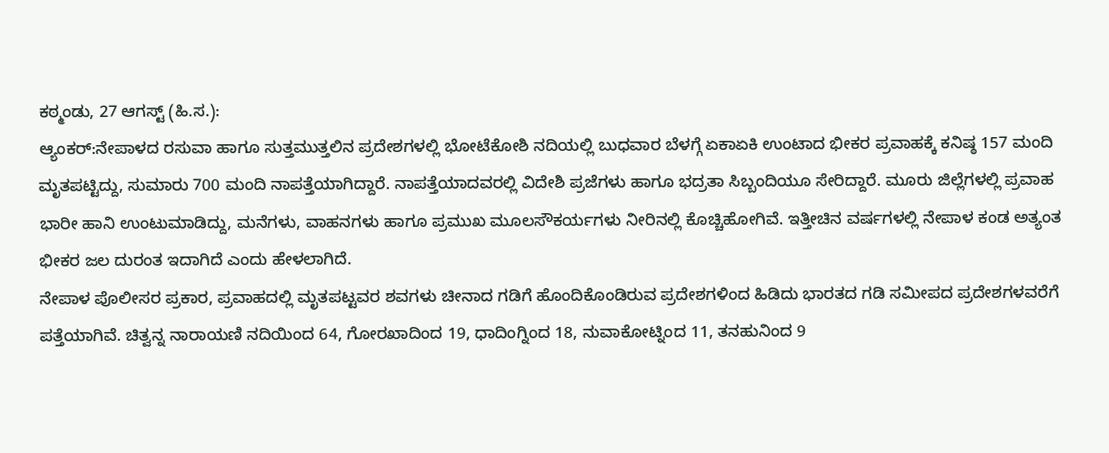ಕಠ್ಮಂಡು, 27 ಆಗಸ್ಟ್ (ಹಿ.ಸ.):
ಆ್ಯಂಕರ್:ನೇಪಾಳದ ರಸುವಾ ಹಾಗೂ ಸುತ್ತಮುತ್ತಲಿನ ಪ್ರದೇಶಗಳಲ್ಲಿ ಭೋಟೆಕೋಶಿ ನದಿಯಲ್ಲಿ ಬುಧವಾರ ಬೆಳಗ್ಗೆ ಏಕಾಏಕಿ ಉಂಟಾದ ಭೀಕರ ಪ್ರವಾಹಕ್ಕೆ ಕನಿಷ್ಠ 157 ಮಂದಿ ಮೃತಪಟ್ಟಿದ್ದು, ಸುಮಾರು 700 ಮಂದಿ ನಾಪತ್ತೆಯಾಗಿದ್ದಾರೆ. ನಾಪತ್ತೆಯಾದವರಲ್ಲಿ ವಿದೇಶಿ ಪ್ರಜೆಗಳು ಹಾಗೂ ಭದ್ರತಾ ಸಿಬ್ಬಂದಿಯೂ ಸೇರಿದ್ದಾರೆ. ಮೂರು ಜಿಲ್ಲೆಗಳಲ್ಲಿ ಪ್ರವಾಹ ಭಾರೀ ಹಾನಿ ಉಂಟುಮಾಡಿದ್ದು, ಮನೆಗಳು, ವಾಹನಗಳು ಹಾಗೂ ಪ್ರಮುಖ ಮೂಲಸೌಕರ್ಯಗಳು ನೀರಿನಲ್ಲಿ ಕೊಚ್ಚಿಹೋಗಿವೆ. ಇತ್ತೀಚಿನ ವರ್ಷಗಳಲ್ಲಿ ನೇಪಾಳ ಕಂಡ ಅತ್ಯಂತ ಭೀಕರ ಜಲ ದುರಂತ ಇದಾಗಿದೆ ಎಂದು ಹೇಳಲಾಗಿದೆ.
ನೇಪಾಳ ಪೊಲೀಸರ ಪ್ರಕಾರ, ಪ್ರವಾಹದಲ್ಲಿ ಮೃತಪಟ್ಟವರ ಶವಗಳು ಚೀನಾದ ಗಡಿಗೆ ಹೊಂದಿಕೊಂಡಿರುವ ಪ್ರದೇಶಗಳಿಂದ ಹಿಡಿದು ಭಾರತದ ಗಡಿ ಸಮೀಪದ ಪ್ರದೇಶಗಳವರೆಗೆ ಪತ್ತೆಯಾಗಿವೆ. ಚಿತ್ವನ್ನ ನಾರಾಯಣಿ ನದಿಯಿಂದ 64, ಗೋರಖಾದಿಂದ 19, ಧಾದಿಂಗ್ನಿಂದ 18, ನುವಾಕೋಟ್ನಿಂದ 11, ತನಹುನಿಂದ 9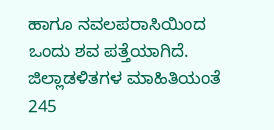ಹಾಗೂ ನವಲಪರಾಸಿಯಿಂದ ಒಂದು ಶವ ಪತ್ತೆಯಾಗಿದೆ.
ಜಿಲ್ಲಾಡಳಿತಗಳ ಮಾಹಿತಿಯಂತೆ 245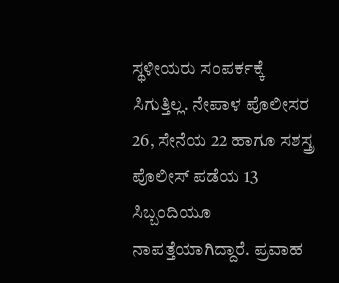ಸ್ಥಳೀಯರು ಸಂಪರ್ಕಕ್ಕೆ ಸಿಗುತ್ತಿಲ್ಲ. ನೇಪಾಳ ಪೊಲೀಸರ 26, ಸೇನೆಯ 22 ಹಾಗೂ ಸಶಸ್ತ್ರ ಪೊಲೀಸ್ ಪಡೆಯ 13 ಸಿಬ್ಬಂದಿಯೂ ನಾಪತ್ತೆಯಾಗಿದ್ದಾರೆ. ಪ್ರವಾಹ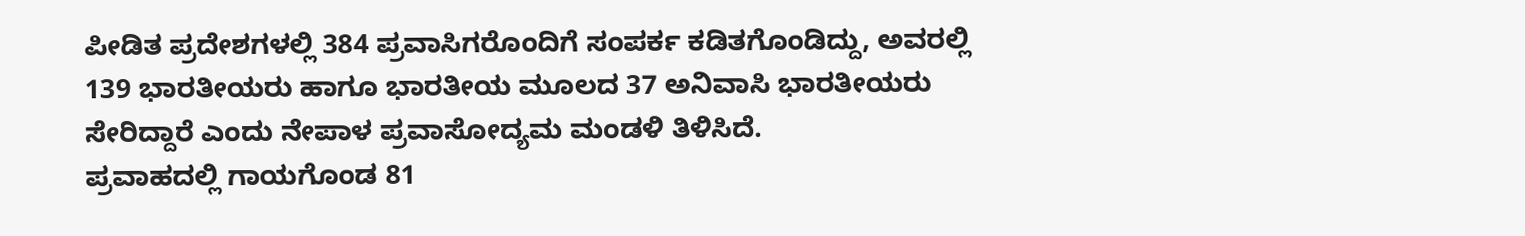ಪೀಡಿತ ಪ್ರದೇಶಗಳಲ್ಲಿ 384 ಪ್ರವಾಸಿಗರೊಂದಿಗೆ ಸಂಪರ್ಕ ಕಡಿತಗೊಂಡಿದ್ದು, ಅವರಲ್ಲಿ 139 ಭಾರತೀಯರು ಹಾಗೂ ಭಾರತೀಯ ಮೂಲದ 37 ಅನಿವಾಸಿ ಭಾರತೀಯರು ಸೇರಿದ್ದಾರೆ ಎಂದು ನೇಪಾಳ ಪ್ರವಾಸೋದ್ಯಮ ಮಂಡಳಿ ತಿಳಿಸಿದೆ.
ಪ್ರವಾಹದಲ್ಲಿ ಗಾಯಗೊಂಡ 81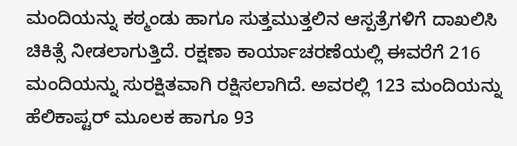ಮಂದಿಯನ್ನು ಕಠ್ಮಂಡು ಹಾಗೂ ಸುತ್ತಮುತ್ತಲಿನ ಆಸ್ಪತ್ರೆಗಳಿಗೆ ದಾಖಲಿಸಿ ಚಿಕಿತ್ಸೆ ನೀಡಲಾಗುತ್ತಿದೆ. ರಕ್ಷಣಾ ಕಾರ್ಯಾಚರಣೆಯಲ್ಲಿ ಈವರೆಗೆ 216 ಮಂದಿಯನ್ನು ಸುರಕ್ಷಿತವಾಗಿ ರಕ್ಷಿಸಲಾಗಿದೆ. ಅವರಲ್ಲಿ 123 ಮಂದಿಯನ್ನು ಹೆಲಿಕಾಪ್ಟರ್ ಮೂಲಕ ಹಾಗೂ 93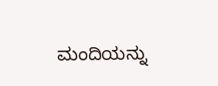ಮಂದಿಯನ್ನು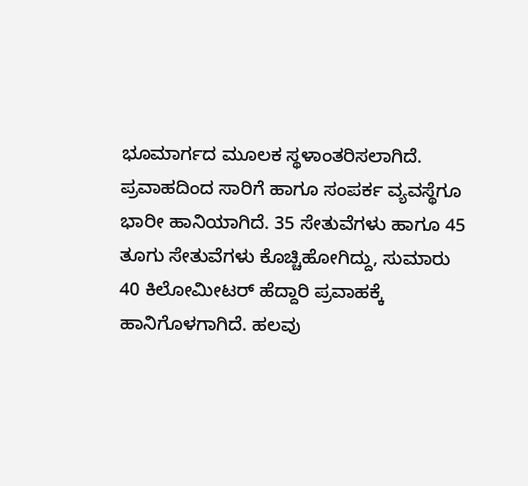ಭೂಮಾರ್ಗದ ಮೂಲಕ ಸ್ಥಳಾಂತರಿಸಲಾಗಿದೆ.
ಪ್ರವಾಹದಿಂದ ಸಾರಿಗೆ ಹಾಗೂ ಸಂಪರ್ಕ ವ್ಯವಸ್ಥೆಗೂ ಭಾರೀ ಹಾನಿಯಾಗಿದೆ. 35 ಸೇತುವೆಗಳು ಹಾಗೂ 45 ತೂಗು ಸೇತುವೆಗಳು ಕೊಚ್ಚಿಹೋಗಿದ್ದು, ಸುಮಾರು 40 ಕಿಲೋಮೀಟರ್ ಹೆದ್ದಾರಿ ಪ್ರವಾಹಕ್ಕೆ ಹಾನಿಗೊಳಗಾಗಿದೆ. ಹಲವು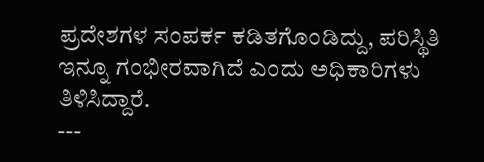ಪ್ರದೇಶಗಳ ಸಂಪರ್ಕ ಕಡಿತಗೊಂಡಿದ್ದು, ಪರಿಸ್ಥಿತಿ ಇನ್ನೂ ಗಂಭೀರವಾಗಿದೆ ಎಂದು ಅಧಿಕಾರಿಗಳು ತಿಳಿಸಿದ್ದಾರೆ.
---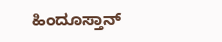ಹಿಂದೂಸ್ತಾನ್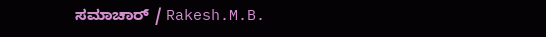ಸಮಾಚಾರ್ / Rakesh.M.B.